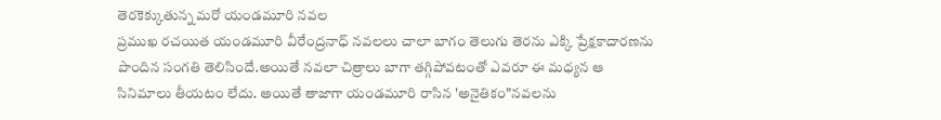తెరకెక్కుతున్న మరో యండమూరి నవల
ప్రముఖ రచయిత యండమూరి వీరేంద్రనాధ్ నవలలు చాలా బాగం తెలుగు తెరను ఎక్కి ప్రేక్షకాదారణను పొందిన సంగతి తెలిసిందే.అయితే నవలా చిత్రాలు బాగా తగ్గిపోవటంతో ఎవరూ ఈ మధ్యన ఆ సినిమాలు తీయటం లేదు. అయితే తాజాగా యండమూరి రాసిన 'అనైతికం"నవలను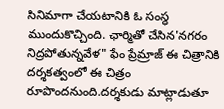సినిమాగా చేయటానికి ఓ సంస్ధ ముందుకొచ్చింది. ఛార్మితో చేసిన'నగరం నిద్రపోతున్నవేళ" ఫేం ప్రేమ్రాజ్ ఈ చిత్రానికి దర్శకత్వంలో ఈ చిత్రం రూపొందనుంది.దర్శకుడు మాట్లాడుతూ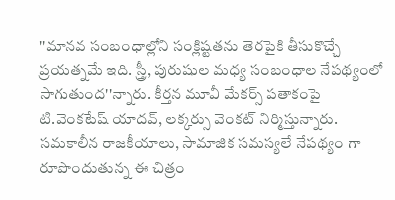''మానవ సంబంధాల్లోని సంక్లిష్టతను తెరపైకి తీసుకొచ్చే ప్రయత్నమే ఇది. స్త్రీ, పురుషుల మధ్య సంబంధాల నేపథ్యంలో సాగుతుంద''న్నారు. కీర్తన మూవీ మేకర్స్ పతాకంపై టి.వెంకటేష్ యాదవ్, లక్కర్సు వెంకట్ నిర్మిస్తున్నారు. సమకాలీన రాజకీయాలు, సామాజిక సమస్యలే నేపథ్యం గా రూపొందుతున్న ఈ చిత్రం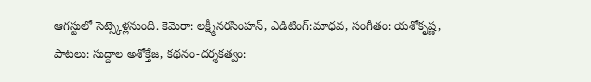ఆగస్టులో సెట్స్కెళ్లనుంది. కెమెరా: లక్ష్మీనరసింహన్, ఎడిటింగ్:మాధవ, సంగీతం: యశోకృష్ణ, పాటలు: సుద్దాల అశోక్తేజ, కథనం-దర్శకత్వం: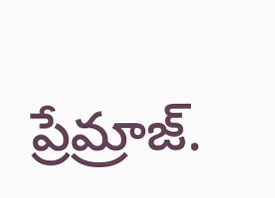ప్రేమ్రాజ్.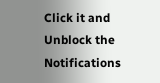Click it and Unblock the Notifications